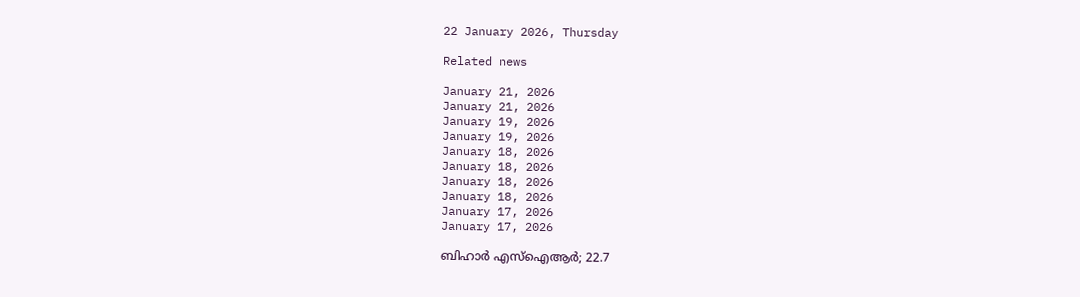22 January 2026, Thursday

Related news

January 21, 2026
January 21, 2026
January 19, 2026
January 19, 2026
January 18, 2026
January 18, 2026
January 18, 2026
January 18, 2026
January 17, 2026
January 17, 2026

ബിഹാര്‍ എസ്ഐആര്‍; 22.7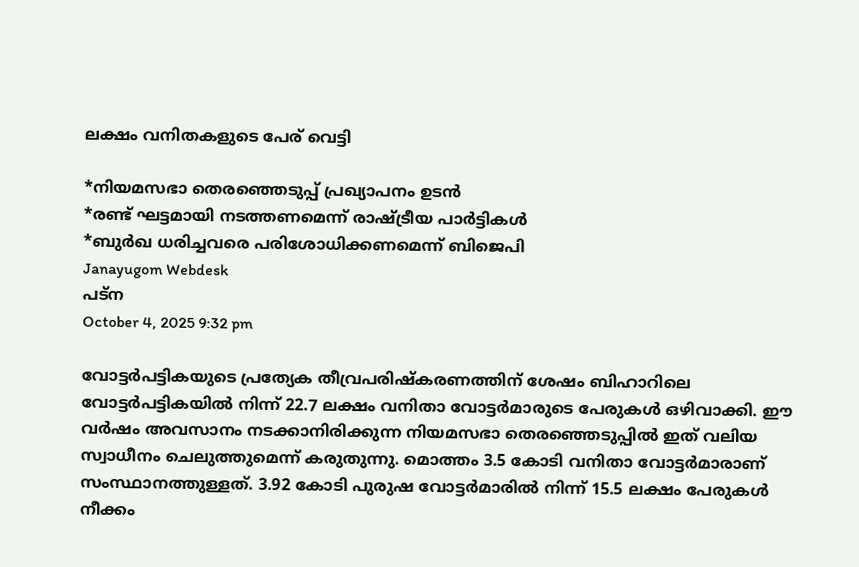ലക്ഷം വനിതകളുടെ പേര് വെട്ടി

*നിയമസഭാ തെരഞ്ഞെടുപ്പ് പ്രഖ്യാപനം ഉടന്‍
*രണ്ട് ഘട്ടമായി നടത്തണമെന്ന് രാഷ്ട്രീയ പാര്‍ട്ടികള്‍
*ബുര്‍ഖ ധരിച്ചവരെ പരിശോധിക്കണമെന്ന് ബിജെപി
Janayugom Webdesk
പട്ന
October 4, 2025 9:32 pm

വോട്ടര്‍പട്ടികയുടെ പ്രത്യേക തീവ്രപരിഷ്കരണത്തിന് ശേഷം ബിഹാറിലെ വോട്ടര്‍പട്ടികയില്‍ നിന്ന് 22.7 ലക്ഷം വനിതാ വോട്ടര്‍മാരുടെ പേരുകള്‍ ഒഴിവാക്കി. ഈ വര്‍ഷം അവസാനം നടക്കാനിരിക്കുന്ന നിയമസഭാ തെരഞ്ഞെടുപ്പില്‍ ഇത് വലിയ സ്വാധീനം ചെലുത്തുമെന്ന് കരുതുന്നു. മൊത്തം 3.5 കോടി വനിതാ വോട്ടര്‍മാരാണ് സംസ്ഥാനത്തുള്ളത്. 3.92 കോടി പുരുഷ വോട്ടര്‍മാരില്‍ നിന്ന് 15.5 ലക്ഷം പേരുകള്‍ നീക്കം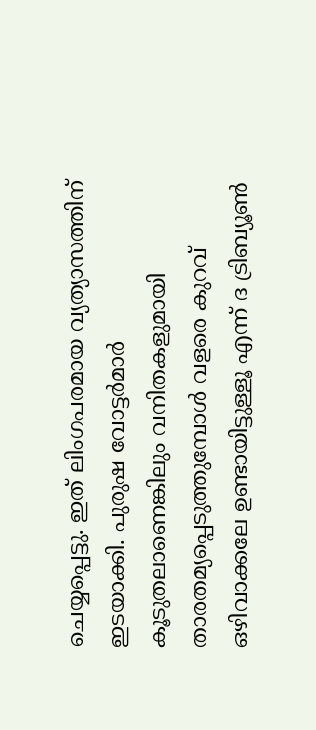ചെയ്യപ്പെട്ടു. ഇത് ലിംഗപരമായ വ്യത്യാസത്തിന് ഇടയാക്കി. പുരുഷ വോട്ടര്‍മാര്‍ കൂടുതലാണെങ്കിലും വനിതകളുമായി താരതമ്യപ്പെടുത്തുമ്പോള്‍ വളരെ കുറവ് ഒഴിവാക്കലേ ഉണ്ടായിട്ടുള്ളൂ എന്ന് ദ ട്രിബ്യൂണ്‍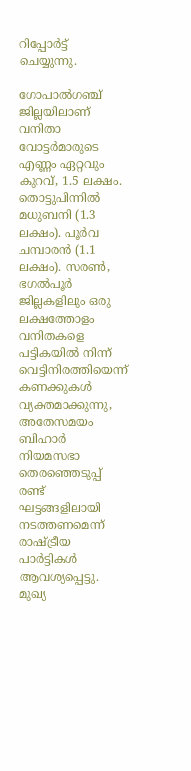റിപ്പോര്‍ട്ട് ചെയ്യുന്നു.

ഗോപാല്‍ഗഞ്ച് ജില്ലയിലാണ് വനിതാ വോട്ടര്‍മാരുടെ എണ്ണം ഏറ്റവും കുറവ്, 1.5 ലക്ഷം. തൊട്ടുപിന്നില്‍ മധുബനി (1.3 ലക്ഷം). പൂര്‍വ ചമ്പാരന്‍ (1.1 ലക്ഷം). സരണ്‍, ഭഗല്‍പൂര്‍ ജില്ലകളിലും ഒരു ലക്ഷത്തോളം വനിതകളെ പട്ടികയില്‍ നിന്ന് വെട്ടിനിരത്തിയെന്ന് കണക്കുകള്‍ വ്യക്തമാക്കുന്നു, അതേസമയം ബിഹാര്‍ നിയമസഭാ തെരഞ്ഞെടുപ്പ് രണ്ട് ഘട്ടങ്ങളിലായി നടത്തണമെന്ന് രാഷ്ട്രീയ പാര്‍ട്ടികള്‍ ആവശ്യപ്പെട്ടു. മുഖ്യ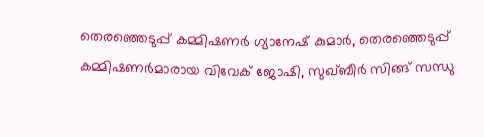തെരഞ്ഞെടുപ്പ് കമ്മിഷണര്‍ ഗ്യാനേഷ് കുമാര്‍, തെരഞ്ഞെടുപ്പ് കമ്മിഷണര്‍മാരായ വിവേക് ജോഷി, സുഖ്ബീര്‍ സിങ്ങ് സന്ധു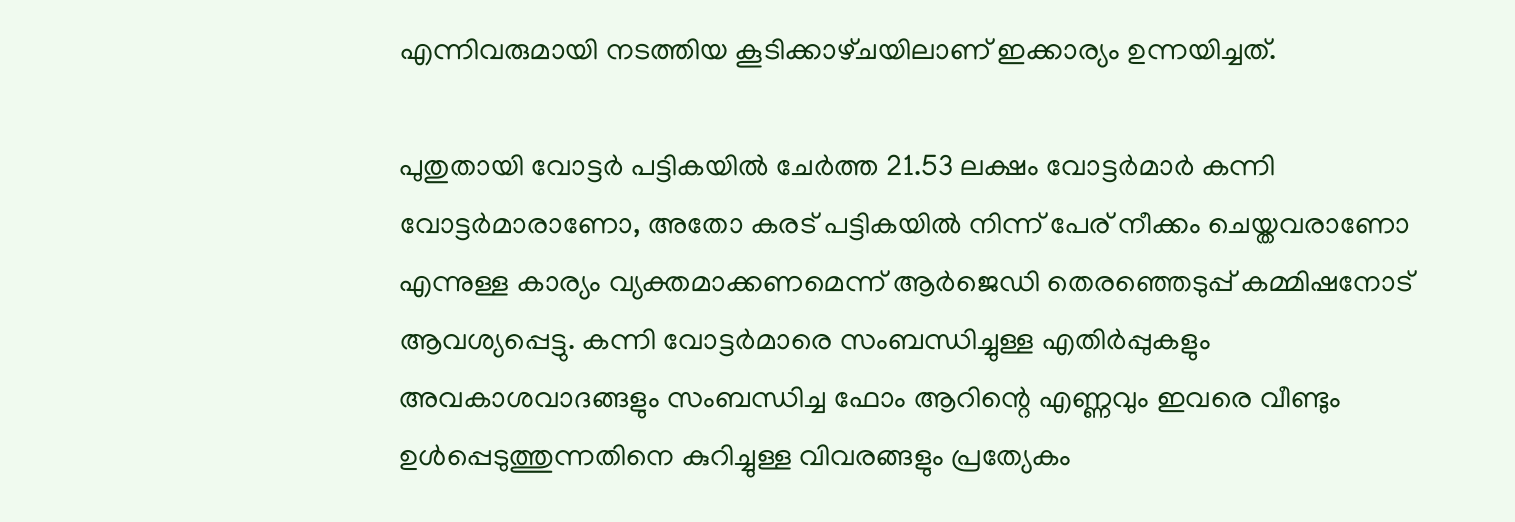എന്നിവരുമായി നടത്തിയ കൂടിക്കാഴ‍്ചയിലാണ് ഇക്കാര്യം ഉന്നയിച്ചത്.

പുതുതായി വോട്ടര്‍ പട്ടികയില്‍ ചേര്‍ത്ത 21.53 ലക്ഷം വോട്ടര്‍മാര്‍ കന്നി വോട്ടര്‍മാരാണോ, അതോ കരട് പട്ടികയില്‍ നിന്ന് പേര് നീക്കം ചെയ്തവരാണോ എന്നുള്ള കാര്യം വ്യക്തമാക്കണമെന്ന് ആര്‍ജെഡി തെരഞ്ഞെടുപ്പ് കമ്മിഷനോട് ആവശ്യപ്പെട്ടു. കന്നി വോട്ടര്‍മാരെ സംബന്ധിച്ചുള്ള എതിര്‍പ്പുകളും അവകാശവാദങ്ങളും സംബന്ധിച്ച ഫോം ആറിന്റെ എണ്ണവും ഇവരെ വീണ്ടും ഉള്‍പ്പെടുത്തുന്നതിനെ കുറിച്ചുള്ള വിവരങ്ങളും പ്രത്യേകം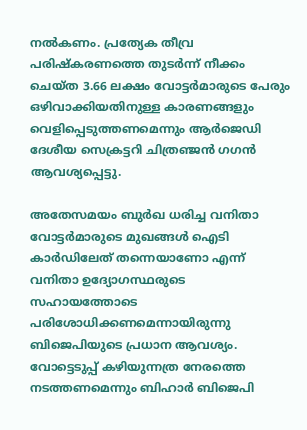നല്‍കണം. പ്രത്യേക തീവ്ര പരിഷ്കരണത്തെ തുടര്‍ന്ന് നീക്കം ചെയ്ത 3.66 ലക്ഷം വോട്ടര്‍മാരുടെ പേരും ഒഴിവാക്കിയതിനുള്ള കാരണങ്ങളും വെളിപ്പെടുത്തണമെന്നും ആര്‍ജെഡി ദേശീയ സെക്രട്ടറി ചിത്രഞ്ജന്‍ ഗഗന്‍ ആവശ്യപ്പെട്ടു.

അതേസമയം ബുര്‍ഖ ധരിച്ച വനിതാ വോട്ടര്‍മാരുടെ മുഖങ്ങള്‍ ഐടി കാര്‍ഡിലേത് തന്നെയാണോ എന്ന് വനിതാ ഉദ്യോഗസ്ഥരുടെ സഹായത്തോടെ പരിശോധിക്കണമെന്നായിരുന്നു ബിജെപിയുടെ പ്രധാന ആവശ്യം. വോട്ടെടുപ്പ് കഴിയുന്നത്ര നേരത്തെ നടത്തണമെന്നും ബിഹാർ ബിജെപി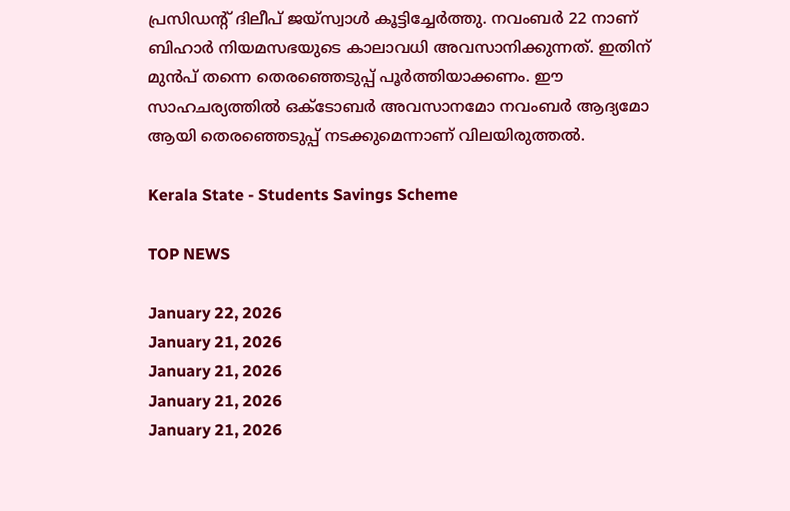പ്രസിഡന്റ് ദിലീപ് ജയ്‌സ്വാൾ കൂട്ടിച്ചേര്‍ത്തു. നവംബർ 22 നാണ് ബിഹാർ നിയമസഭയുടെ കാലാവധി അവസാനിക്കുന്നത്. ഇതിന് മുൻപ് തന്നെ തെരഞ്ഞെടുപ്പ് പൂർത്തിയാക്കണം. ഈ സാഹചര്യത്തിൽ ഒക്‌ടോബർ അവസാനമോ നവംബർ ആദ്യമോ ആയി തെരഞ്ഞെടുപ്പ് നടക്കുമെന്നാണ് വിലയിരുത്തല്‍.

Kerala State - Students Savings Scheme

TOP NEWS

January 22, 2026
January 21, 2026
January 21, 2026
January 21, 2026
January 21, 2026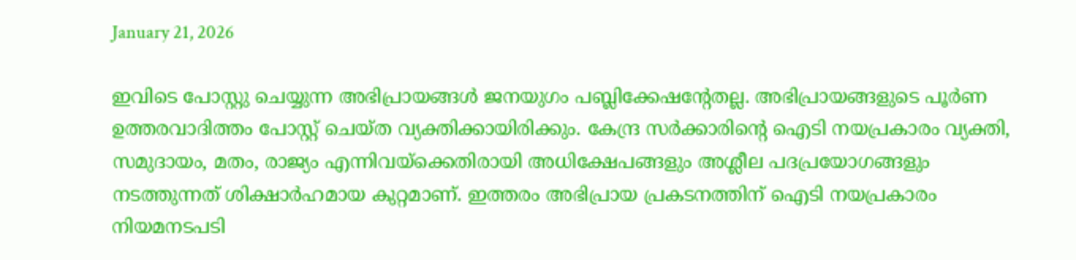January 21, 2026

ഇവിടെ പോസ്റ്റു ചെയ്യുന്ന അഭിപ്രായങ്ങള്‍ ജനയുഗം പബ്ലിക്കേഷന്റേതല്ല. അഭിപ്രായങ്ങളുടെ പൂര്‍ണ ഉത്തരവാദിത്തം പോസ്റ്റ് ചെയ്ത വ്യക്തിക്കായിരിക്കും. കേന്ദ്ര സര്‍ക്കാരിന്റെ ഐടി നയപ്രകാരം വ്യക്തി, സമുദായം, മതം, രാജ്യം എന്നിവയ്‌ക്കെതിരായി അധിക്ഷേപങ്ങളും അശ്ലീല പദപ്രയോഗങ്ങളും നടത്തുന്നത് ശിക്ഷാര്‍ഹമായ കുറ്റമാണ്. ഇത്തരം അഭിപ്രായ പ്രകടനത്തിന് ഐടി നയപ്രകാരം നിയമനടപടി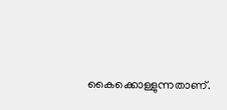കൈക്കൊള്ളുന്നതാണ്.